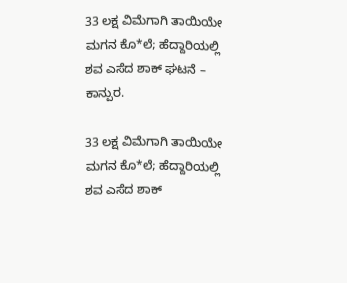33 ಲಕ್ಷ ವಿಮೆಗಾಗಿ ತಾಯಿಯೇ ಮಗನ ಕೊ*ಲೆ; ಹೆದ್ದಾರಿಯಲ್ಲಿ ಶವ ಎಸೆದ ಶಾಕ್ ಘಟನೆ – ಕಾನ್ಪುರ.

33 ಲಕ್ಷ ವಿಮೆಗಾಗಿ ತಾಯಿಯೇ ಮಗನ ಕೊ*ಲೆ; ಹೆದ್ದಾರಿಯಲ್ಲಿ ಶವ ಎಸೆದ ಶಾಕ್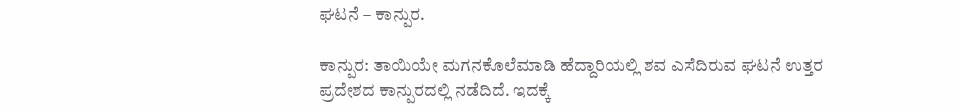ಘಟನೆ – ಕಾನ್ಪುರ.

ಕಾನ್ಪುರ: ತಾಯಿಯೇ ಮಗನಕೊಲೆಮಾಡಿ ಹೆದ್ದಾರಿಯಲ್ಲಿ ಶವ ಎಸೆದಿರುವ ಘಟನೆ ಉತ್ತರ ಪ್ರದೇಶದ ಕಾನ್ಪುರದಲ್ಲಿ ನಡೆದಿದೆ. ಇದಕ್ಕೆ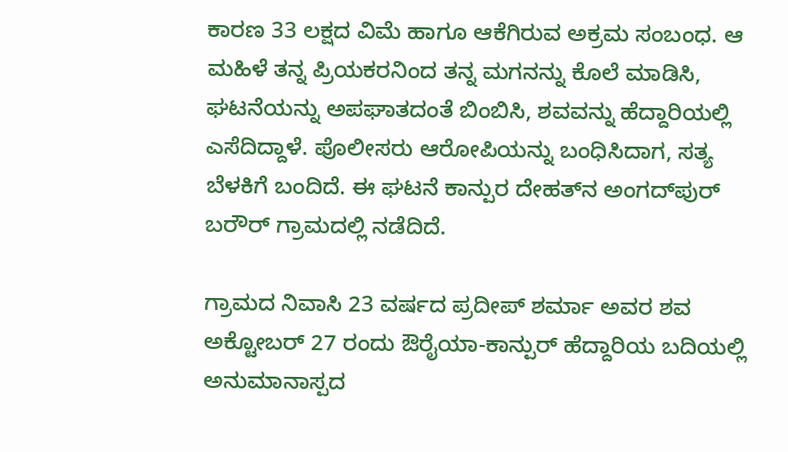ಕಾರಣ 33 ಲಕ್ಷದ ವಿಮೆ ಹಾಗೂ ಆಕೆಗಿರುವ ಅಕ್ರಮ ಸಂಬಂಧ. ಆ ಮಹಿಳೆ ತನ್ನ ಪ್ರಿಯಕರನಿಂದ ತನ್ನ ಮಗನನ್ನು ಕೊಲೆ ಮಾಡಿಸಿ, ಘಟನೆಯನ್ನು ಅಪಘಾತದಂತೆ ಬಿಂಬಿಸಿ, ಶವವನ್ನು ಹೆದ್ದಾರಿಯಲ್ಲಿ ಎಸೆದಿದ್ದಾಳೆ. ಪೊಲೀಸರು ಆರೋಪಿಯನ್ನು ಬಂಧಿಸಿದಾಗ, ಸತ್ಯ ಬೆಳಕಿಗೆ ಬಂದಿದೆ. ಈ ಘಟನೆ ಕಾನ್ಪುರ ದೇಹತ್‌ನ ಅಂಗದ್‌ಪುರ್ ಬರೌರ್ ಗ್ರಾಮದಲ್ಲಿ ನಡೆದಿದೆ.

ಗ್ರಾಮದ ನಿವಾಸಿ 23 ವರ್ಷದ ಪ್ರದೀಪ್ ಶರ್ಮಾ ಅವರ ಶವ ಅಕ್ಟೋಬರ್ 27 ರಂದು ಔರೈಯಾ-ಕಾನ್ಪುರ್ ಹೆದ್ದಾರಿಯ ಬದಿಯಲ್ಲಿ ಅನುಮಾನಾಸ್ಪದ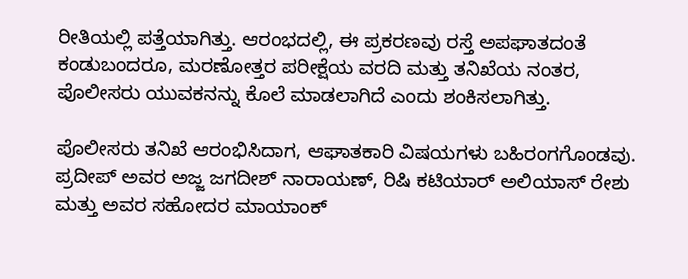ರೀತಿಯಲ್ಲಿ ಪತ್ತೆಯಾಗಿತ್ತು. ಆರಂಭದಲ್ಲಿ, ಈ ಪ್ರಕರಣವು ರಸ್ತೆ ಅಪಘಾತದಂತೆ ಕಂಡುಬಂದರೂ, ಮರಣೋತ್ತರ ಪರೀಕ್ಷೆಯ ವರದಿ ಮತ್ತು ತನಿಖೆಯ ನಂತರ, ಪೊಲೀಸರು ಯುವಕನನ್ನು ಕೊಲೆ ಮಾಡಲಾಗಿದೆ ಎಂದು ಶಂಕಿಸಲಾಗಿತ್ತು.

ಪೊಲೀಸರು ತನಿಖೆ ಆರಂಭಿಸಿದಾಗ, ಆಘಾತಕಾರಿ ವಿಷಯಗಳು ಬಹಿರಂಗಗೊಂಡವು. ಪ್ರದೀಪ್ ಅವರ ಅಜ್ಜ ಜಗದೀಶ್ ನಾರಾಯಣ್, ರಿಷಿ ಕಟಿಯಾರ್ ಅಲಿಯಾಸ್ ರೇಶು ಮತ್ತು ಅವರ ಸಹೋದರ ಮಾಯಾಂಕ್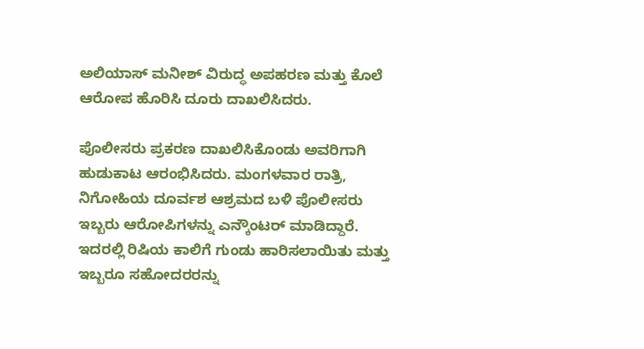ಅಲಿಯಾಸ್ ಮನೀಶ್ ವಿರುದ್ಧ ಅಪಹರಣ ಮತ್ತು ಕೊಲೆ ಆರೋಪ ಹೊರಿಸಿ ದೂರು ದಾಖಲಿಸಿದರು.

ಪೊಲೀಸರು ಪ್ರಕರಣ ದಾಖಲಿಸಿಕೊಂಡು ಅವರಿಗಾಗಿ ಹುಡುಕಾಟ ಆರಂಭಿಸಿದರು. ಮಂಗಳವಾರ ರಾತ್ರಿ, ನಿಗೋಹಿಯ ದೂರ್ವಶ ಆಶ್ರಮದ ಬಳಿ ಪೊಲೀಸರು ಇಬ್ಬರು ಆರೋಪಿಗಳನ್ನು ಎನ್ಕೌಂಟರ್ ಮಾಡಿದ್ದಾರೆ. ಇದರಲ್ಲಿ ರಿಷಿಯ ಕಾಲಿಗೆ ಗುಂಡು ಹಾರಿಸಲಾಯಿತು ಮತ್ತು ಇಬ್ಬರೂ ಸಹೋದರರನ್ನು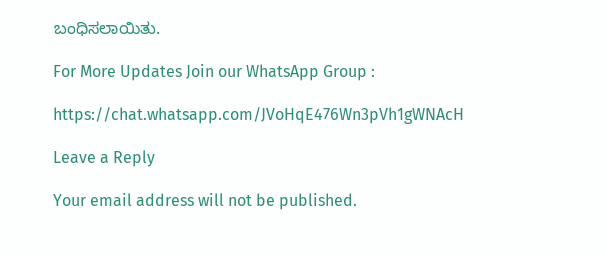ಬಂಧಿಸಲಾಯಿತು.

For More Updates Join our WhatsApp Group :

https://chat.whatsapp.com/JVoHqE476Wn3pVh1gWNAcH

Leave a Reply

Your email address will not be published.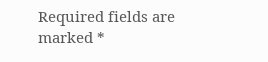Required fields are marked *